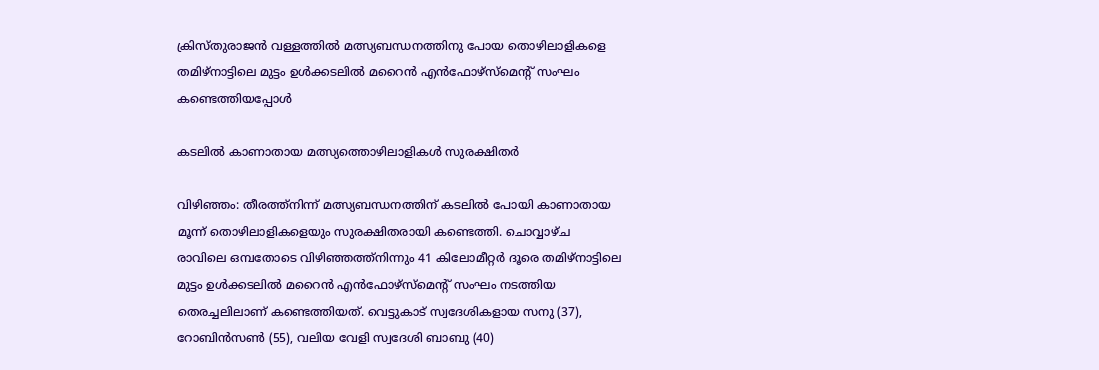ക്രിസ്തുരാജൻ വള്ളത്തിൽ മത്സ്യബന്ധനത്തിനു പോയ തൊഴിലാളികളെ തമിഴ്‌നാട്ടിലെ മുട്ടം ഉൾക്കടലിൽ മറൈൻ എൻഫോഴ്സ്മെന്‍റ് സംഘം കണ്ടെത്തിയപ്പോൾ

കടലിൽ കാണാതായ മത്സ്യത്തൊഴിലാളികൾ സുരക്ഷിതർ

വിഴിഞ്ഞം: തീരത്ത്നിന്ന് മത്സ്യബന്ധനത്തിന് കടലിൽ പോയി കാണാതായ മൂന്ന് തൊഴിലാളികളെയും സുരക്ഷിതരായി കണ്ടെത്തി. ചൊവ്വാഴ്ച രാവിലെ ഒമ്പതോടെ വിഴിഞ്ഞത്ത്നിന്നും 41 കിലോമീറ്റർ ദൂരെ തമിഴ്‌നാട്ടിലെ മുട്ടം ഉൾക്കടലിൽ മറൈൻ എൻഫോഴ്സ്മെന്‍റ് സംഘം നടത്തിയ തെരച്ചലിലാണ് കണ്ടെത്തിയത്. വെട്ടുകാട് സ്വദേശികളായ സനു (37), റോബിൻസൺ (55), വലിയ വേളി സ്വദേശി ബാബു (40)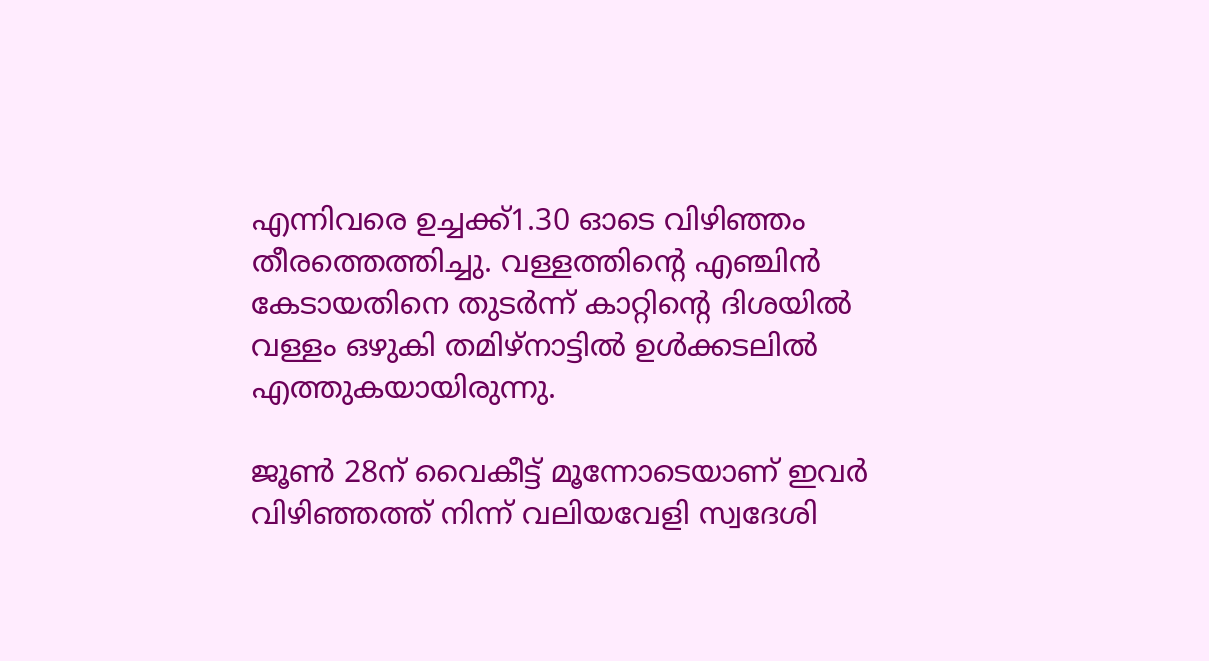എന്നിവരെ ഉച്ചക്ക്1.30 ഓടെ വിഴിഞ്ഞം തീരത്തെത്തിച്ചു. വള്ളത്തിന്‍റെ എഞ്ചിൻ കേടായതിനെ തുടർന്ന് കാറ്റിന്‍റെ ദിശയിൽ വള്ളം ഒഴുകി തമിഴ്‌നാട്ടിൽ ഉൾക്കടലിൽ എത്തുകയായിരുന്നു.

ജൂൺ 28ന് വൈകീട്ട് മൂന്നോടെയാണ് ഇവർ വിഴിഞ്ഞത്ത് നിന്ന് വലിയവേളി സ്വദേശി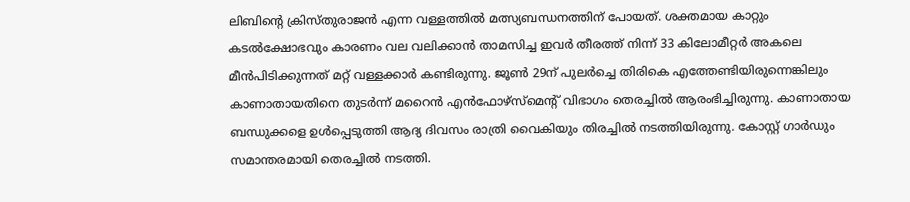ലിബിന്‍റെ ക്രിസ്തുരാജൻ എന്ന വള്ളത്തിൽ മത്സ്യബന്ധനത്തിന് പോയത്. ശക്തമായ കാറ്റും കടൽക്ഷോഭവും കാരണം വല വലിക്കാൻ താമസിച്ച ഇവർ തീരത്ത് നിന്ന് 33 കിലോമീറ്റർ അകലെ മീൻപിടിക്കുന്നത് മറ്റ് വള്ളക്കാർ കണ്ടിരുന്നു. ജൂൺ 29ന് പുലർച്ചെ തിരികെ എത്തേണ്ടിയിരുന്നെങ്കിലും കാണാതായതിനെ തുടർന്ന് മറൈൻ എൻഫോഴ്‌സ്‌മെന്റ് വിഭാഗം തെരച്ചിൽ ആരംഭിച്ചിരുന്നു. കാണാതായ ബന്ധുക്കളെ ഉൾപ്പെടുത്തി ആദ്യ ദിവസം രാത്രി വൈകിയും തിരച്ചിൽ നടത്തിയിരുന്നു. കോസ്റ്റ് ഗാർഡും സമാന്തരമായി തെരച്ചിൽ നടത്തി.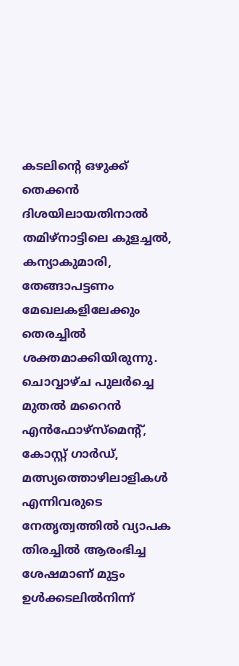കടലിന്റെ ഒഴുക്ക് തെക്കൻ ദിശയിലായതിനാൽ തമിഴ്നാട്ടിലെ കുളച്ചൽ, കന്യാകുമാരി, തേങ്ങാപട്ടണം മേഖലകളിലേക്കും തെരച്ചിൽ ശക്തമാക്കിയിരുന്നു. ചൊവ്വാഴ്ച പുലർച്ചെ മുതൽ മറൈൻ എൻഫോഴ്‌സ്‌മെന്റ്, കോസ്റ്റ് ഗാർഡ്, മത്സ്യത്തൊഴിലാളികൾ എന്നിവരുടെ നേതൃത്വത്തിൽ വ്യാപക തിരച്ചിൽ ആരംഭിച്ച ശേഷമാണ് മുട്ടം ഉൾക്കടലിൽനിന്ന്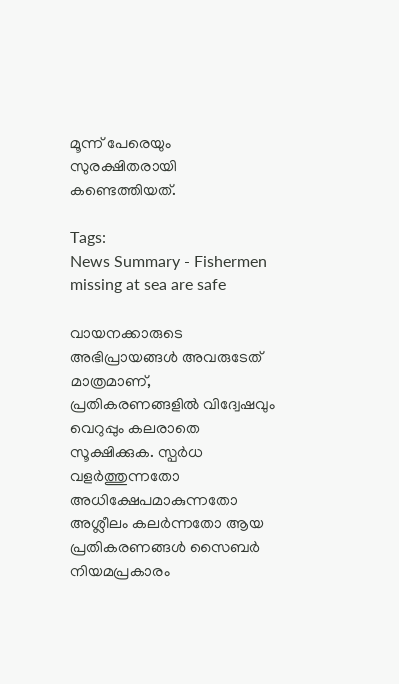മൂന്ന് പേരെയും സുരക്ഷിതരായി കണ്ടെത്തിയത്.

Tags:
News Summary - Fishermen missing at sea are safe

വായനക്കാരുടെ അഭിപ്രായങ്ങള്‍ അവരുടേത് മാത്രമാണ്, പ്രതികരണങ്ങളിൽ വിദ്വേഷവും വെറുപ്പും കലരാതെ സൂക്ഷിക്കുക. സ്പർധ വളർത്തുന്നതോ അധിക്ഷേപമാകുന്നതോ അശ്ലീലം കലർന്നതോ ആയ പ്രതികരണങ്ങൾ സൈബർ നിയമപ്രകാരം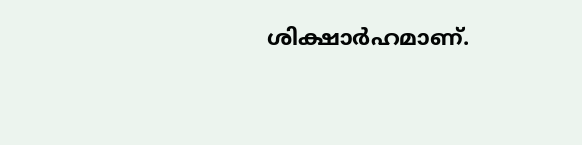ശിക്ഷാർഹമാണ്.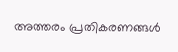അത്തരം പ്രതികരണങ്ങൾ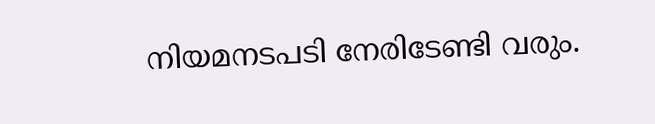നിയമനടപടി നേരിടേണ്ടി വരും.